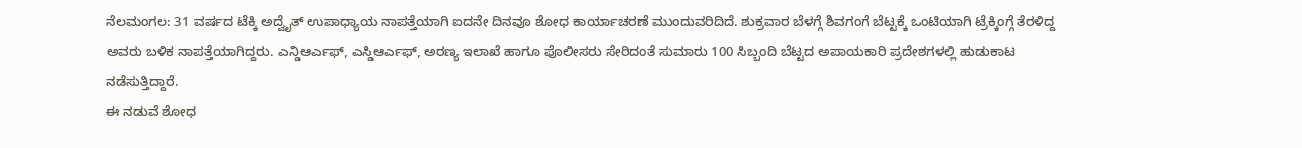ನೆಲಮಂಗಲ: 31 ವರ್ಷದ ಟೆಕ್ಕಿ ಅದ್ವೈತ್ ಉಪಾಧ್ಯಾಯ ನಾಪತ್ತೆಯಾಗಿ ಐದನೇ ದಿನವೂ ಶೋಧ ಕಾರ್ಯಾಚರಣೆ ಮುಂದುವರಿದಿದೆ. ಶುಕ್ರವಾರ ಬೆಳಗ್ಗೆ ಶಿವಗಂಗೆ ಬೆಟ್ಟಕ್ಕೆ ಒಂಟಿಯಾಗಿ ಟ್ರೆಕ್ಕಿಂಗ್ಗೆ ತೆರಳಿದ್ದ ಅವರು ಬಳಿಕ ನಾಪತ್ತೆಯಾಗಿದ್ದರು. ಎನ್ಡಿಆರ್ಎಫ್, ಎಸ್ಡಿಆರ್ಎಫ್, ಅರಣ್ಯ ಇಲಾಖೆ ಹಾಗೂ ಪೊಲೀಸರು ಸೇರಿದಂತೆ ಸುಮಾರು 100 ಸಿಬ್ಬಂದಿ ಬೆಟ್ಟದ ಅಪಾಯಕಾರಿ ಪ್ರದೇಶಗಳಲ್ಲಿ ಹುಡುಕಾಟ ನಡೆಸುತ್ತಿದ್ದಾರೆ.
ಈ ನಡುವೆ ಶೋಧ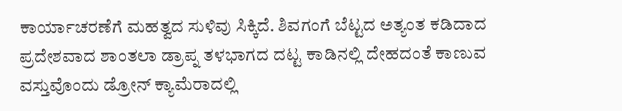ಕಾರ್ಯಾಚರಣೆಗೆ ಮಹತ್ವದ ಸುಳಿವು ಸಿಕ್ಕಿದೆ. ಶಿವಗಂಗೆ ಬೆಟ್ಟದ ಅತ್ಯಂತ ಕಡಿದಾದ ಪ್ರದೇಶವಾದ ಶಾಂತಲಾ ಡ್ರಾಪ್ನ ತಳಭಾಗದ ದಟ್ಟ ಕಾಡಿನಲ್ಲಿ ದೇಹದಂತೆ ಕಾಣುವ ವಸ್ತುವೊಂದು ಡ್ರೋನ್ ಕ್ಯಾಮೆರಾದಲ್ಲಿ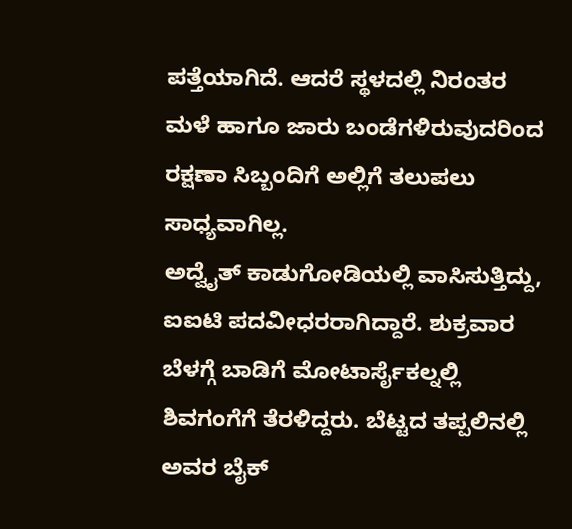ಪತ್ತೆಯಾಗಿದೆ. ಆದರೆ ಸ್ಥಳದಲ್ಲಿ ನಿರಂತರ ಮಳೆ ಹಾಗೂ ಜಾರು ಬಂಡೆಗಳಿರುವುದರಿಂದ ರಕ್ಷಣಾ ಸಿಬ್ಬಂದಿಗೆ ಅಲ್ಲಿಗೆ ತಲುಪಲು ಸಾಧ್ಯವಾಗಿಲ್ಲ.
ಅದ್ವೈತ್ ಕಾಡುಗೋಡಿಯಲ್ಲಿ ವಾಸಿಸುತ್ತಿದ್ದು, ಐಐಟಿ ಪದವೀಧರರಾಗಿದ್ದಾರೆ. ಶುಕ್ರವಾರ ಬೆಳಗ್ಗೆ ಬಾಡಿಗೆ ಮೋಟಾರ್ಸೈಕಲ್ನಲ್ಲಿ ಶಿವಗಂಗೆಗೆ ತೆರಳಿದ್ದರು. ಬೆಟ್ಟದ ತಪ್ಪಲಿನಲ್ಲಿ ಅವರ ಬೈಕ್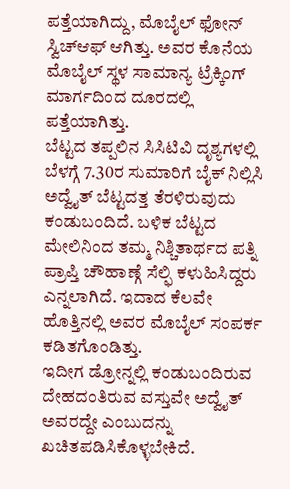ಪತ್ತೆಯಾಗಿದ್ದು, ಮೊಬೈಲ್ ಫೋನ್ ಸ್ವಿಚ್ಆಫ್ ಆಗಿತ್ತು. ಅವರ ಕೊನೆಯ ಮೊಬೈಲ್ ಸ್ಥಳ ಸಾಮಾನ್ಯ ಟ್ರೆಕ್ಕಿಂಗ್ ಮಾರ್ಗದಿಂದ ದೂರದಲ್ಲಿ ಪತ್ತೆಯಾಗಿತ್ತು.
ಬೆಟ್ಟದ ತಪ್ಪಲಿನ ಸಿಸಿಟಿವಿ ದೃಶ್ಯಗಳಲ್ಲಿ ಬೆಳಗ್ಗೆ 7.30ರ ಸುಮಾರಿಗೆ ಬೈಕ್ ನಿಲ್ಲಿಸಿ ಅದ್ವೈತ್ ಬೆಟ್ಟದತ್ತ ತೆರಳಿರುವುದು ಕಂಡುಬಂದಿದೆ. ಬಳಿಕ ಬೆಟ್ಟದ ಮೇಲಿನಿಂದ ತಮ್ಮ ನಿಶ್ಚಿತಾರ್ಥದ ಪತ್ನಿ ಪ್ರಾಪ್ತಿ ಚೌಹಾಣ್ಗೆ ಸೆಲ್ಫಿ ಕಳುಹಿಸಿದ್ದರು ಎನ್ನಲಾಗಿದೆ. ಇದಾದ ಕೆಲವೇ ಹೊತ್ತಿನಲ್ಲಿ ಅವರ ಮೊಬೈಲ್ ಸಂಪರ್ಕ ಕಡಿತಗೊಂಡಿತ್ತು.
ಇದೀಗ ಡ್ರೋನ್ನಲ್ಲಿ ಕಂಡುಬಂದಿರುವ ದೇಹದಂತಿರುವ ವಸ್ತುವೇ ಅದ್ವೈತ್ ಅವರದ್ದೇ ಎಂಬುದನ್ನು ಖಚಿತಪಡಿಸಿಕೊಳ್ಳಬೇಕಿದೆ.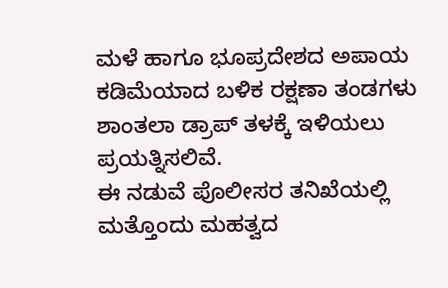ಮಳೆ ಹಾಗೂ ಭೂಪ್ರದೇಶದ ಅಪಾಯ ಕಡಿಮೆಯಾದ ಬಳಿಕ ರಕ್ಷಣಾ ತಂಡಗಳು ಶಾಂತಲಾ ಡ್ರಾಪ್ ತಳಕ್ಕೆ ಇಳಿಯಲು ಪ್ರಯತ್ನಿಸಲಿವೆ.
ಈ ನಡುವೆ ಪೊಲೀಸರ ತನಿಖೆಯಲ್ಲಿ ಮತ್ತೊಂದು ಮಹತ್ವದ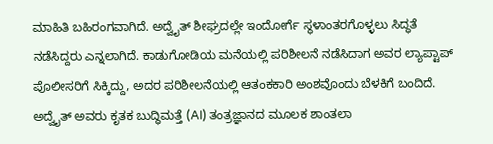ಮಾಹಿತಿ ಬಹಿರಂಗವಾಗಿದೆ. ಅದ್ವೈತ್ ಶೀಘ್ರದಲ್ಲೇ ಇಂದೋರ್ಗೆ ಸ್ಥಳಾಂತರಗೊಳ್ಳಲು ಸಿದ್ಧತೆ ನಡೆಸಿದ್ದರು ಎನ್ನಲಾಗಿದೆ. ಕಾಡುಗೋಡಿಯ ಮನೆಯಲ್ಲಿ ಪರಿಶೀಲನೆ ನಡೆಸಿದಾಗ ಅವರ ಲ್ಯಾಪ್ಟಾಪ್ ಪೊಲೀಸರಿಗೆ ಸಿಕ್ಕಿದ್ದು, ಅದರ ಪರಿಶೀಲನೆಯಲ್ಲಿ ಆತಂಕಕಾರಿ ಅಂಶವೊಂದು ಬೆಳಕಿಗೆ ಬಂದಿದೆ.
ಅದ್ವೈತ್ ಅವರು ಕೃತಕ ಬುದ್ಧಿಮತ್ತೆ (AI) ತಂತ್ರಜ್ಞಾನದ ಮೂಲಕ ಶಾಂತಲಾ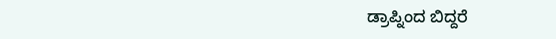ಡ್ರಾಪ್ನಿಂದ ಬಿದ್ದರೆ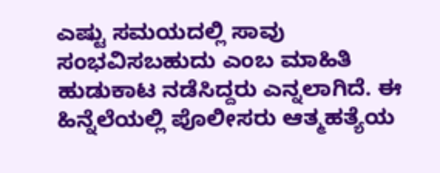ಎಷ್ಟು ಸಮಯದಲ್ಲಿ ಸಾವು ಸಂಭವಿಸಬಹುದು ಎಂಬ ಮಾಹಿತಿ ಹುಡುಕಾಟ ನಡೆಸಿದ್ದರು ಎನ್ನಲಾಗಿದೆ. ಈ ಹಿನ್ನೆಲೆಯಲ್ಲಿ ಪೊಲೀಸರು ಆತ್ಮಹತ್ಯೆಯ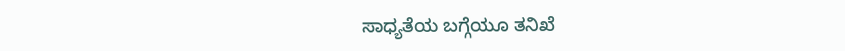ಸಾಧ್ಯತೆಯ ಬಗ್ಗೆಯೂ ತನಿಖೆ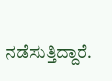ನಡೆಸುತ್ತಿದ್ದಾರೆ.